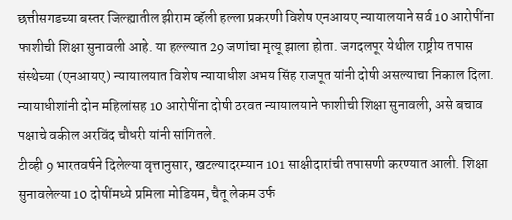छत्तीसगडच्या बस्तर जिल्ह्यातील झीराम व्हॅली हल्ला प्रकरणी विशेष एनआयए न्यायालयाने सर्व 10 आरोपींना फाशीची शिक्षा सुनावली आहे. या हल्ल्यात 29 जणांचा मृत्यू झाला होता. जगदलपूर येथील राष्ट्रीय तपास संस्थेच्या (एनआयए) न्यायालयात विशेष न्यायाधीश अभय सिंह राजपूत यांनी दोषी असल्याचा निकाल दिला. न्यायाधीशांनी दोन महिलांसह 10 आरोपींना दोषी ठरवत न्यायालयाने फाशीची शिक्षा सुनावली, असे बचाव पक्षाचे वकील अरविंद चौधरी यांनी सांगितले.
टीव्ही 9 भारतवर्षने दिलेल्या वृत्तानुसार, खटल्यादरम्यान 101 साक्षीदारांची तपासणी करण्यात आली. शिक्षा सुनावलेल्या 10 दोषींमध्ये प्रमिला मोडियम, चैतू लेकम उर्फ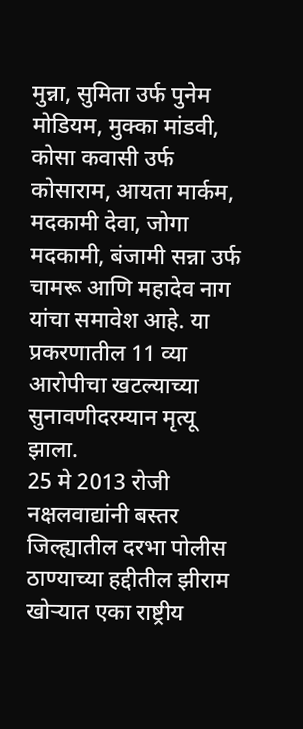मुन्ना, सुमिता उर्फ पुनेम मोडियम, मुक्का मांडवी, कोसा कवासी उर्फ कोसाराम, आयता मार्कम, मदकामी देवा, जोगा मदकामी, बंजामी सन्ना उर्फ चामरू आणि महादेव नाग यांचा समावेश आहे. या प्रकरणातील 11 व्या आरोपीचा खटल्याच्या सुनावणीदरम्यान मृत्यू झाला.
25 मे 2013 रोजी नक्षलवाद्यांनी बस्तर जिल्ह्यातील दरभा पोलीस ठाण्याच्या हद्दीतील झीराम खोऱ्यात एका राष्ट्रीय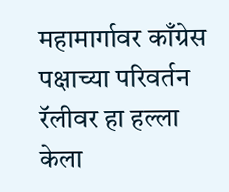महामार्गावर काँग्रेस पक्षाच्या परिवर्तन रॅलीवर हा हल्ला केला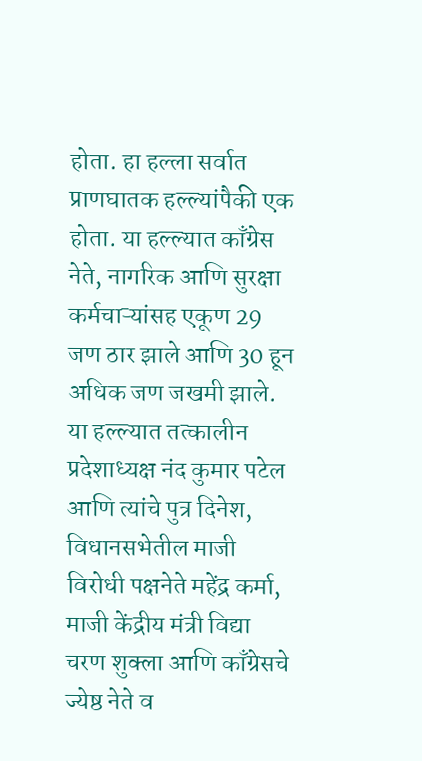होता. हा हल्ला सर्वात प्राणघातक हल्ल्यांपैकी एक होता. या हल्ल्यात काँग्रेस नेते, नागरिक आणि सुरक्षा कर्मचाऱ्यांसह एकूण 29 जण ठार झाले आणि 30 हून अधिक जण जखमी झाले.
या हल्ल्यात तत्कालीन प्रदेशाध्यक्ष नंद कुमार पटेल आणि त्यांचे पुत्र दिनेश, विधानसभेतील माजी विरोधी पक्षनेते महेंद्र कर्मा, माजी केंद्रीय मंत्री विद्या चरण शुक्ला आणि काँग्रेसचे ज्येष्ठ नेते व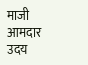माजी आमदार उदय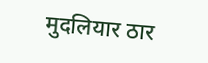मुदलियार ठार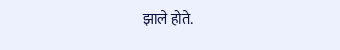झाले होते.